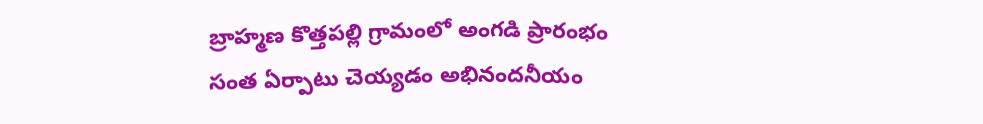బ్రాహ్మణ కొత్తపల్లి గ్రామంలో అంగడి ప్రారంభం
సంత ఏర్పాటు చెయ్యడం అభినందనీయం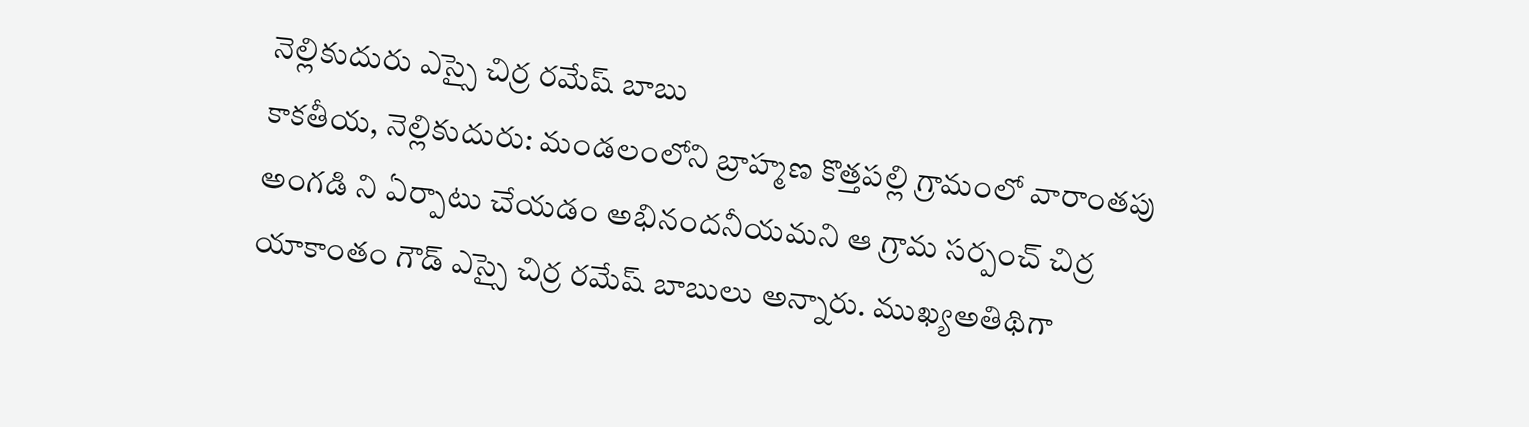నెల్లికుదురు ఎస్సై చిర్ర రమేష్ బాబు
కాకతీయ, నెల్లికుదురు: మండలంలోని బ్రాహ్మణ కొత్తపల్లి గ్రామంలో వారాంతపు అంగడి ని ఏర్పాటు చేయడం అభినందనీయమని ఆ గ్రామ సర్పంచ్ చిర్ర యాకాంతం గౌడ్ ఎస్సై చిర్ర రమేష్ బాబులు అన్నారు. ముఖ్యఅతిథిగా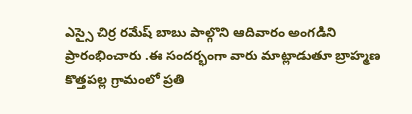ఎస్సై చిర్ర రమేష్ బాబు పాల్గొని ఆదివారం అంగడిని ప్రారంభించారు .ఈ సందర్భంగా వారు మాట్లాడుతూ బ్రాహ్మణ కొత్తపల్ల గ్రామంలో ప్రతి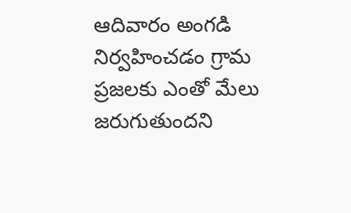ఆదివారం అంగడి నిర్వహించడం గ్రామ ప్రజలకు ఎంతో మేలు జరుగుతుందని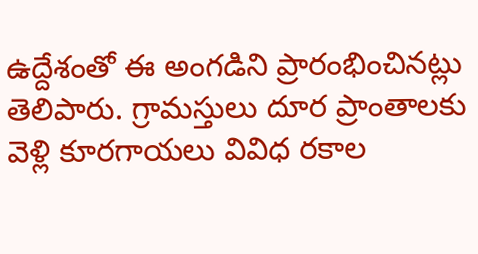ఉద్దేశంతో ఈ అంగడిని ప్రారంభించినట్లు తెలిపారు. గ్రామస్తులు దూర ప్రాంతాలకు వెళ్లి కూరగాయలు వివిధ రకాల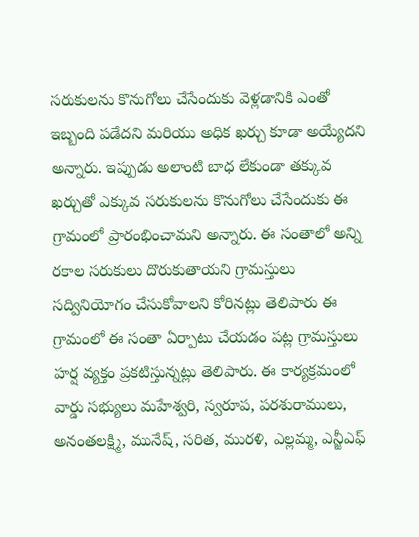సరుకులను కొనుగోలు చేసేందుకు వెళ్లడానికి ఎంతో ఇబ్బంది పడేదని మరియు అధిక ఖర్చు కూడా అయ్యేదని అన్నారు. ఇప్పుడు అలాంటి బాధ లేకుండా తక్కువ ఖర్చుతో ఎక్కువ సరుకులను కొనుగోలు చేసేందుకు ఈ గ్రామంలో ప్రారంభించామని అన్నారు. ఈ సంతాలో అన్ని రకాల సరుకులు దొరుకుతాయని గ్రామస్తులు సద్వినియోగం చేసుకోవాలని కోరినట్లు తెలిపారు ఈ గ్రామంలో ఈ సంతా ఏర్పాటు చేయడం పట్ల గ్రామస్తులు హర్ష వ్యక్తం ప్రకటిస్తున్నట్లు తెలిపారు. ఈ కార్యక్రమంలో వార్డు సభ్యులు మహేశ్వరి, స్వరూప, పరశురాములు, అనంతలక్ష్మి, మునేష్, సరిత, మురళి, ఎల్లమ్మ, ఎన్జీఎఫ్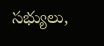సభ్యులు,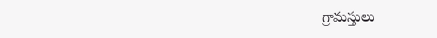గ్రామస్తులు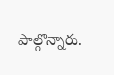పాల్గొన్నారు.